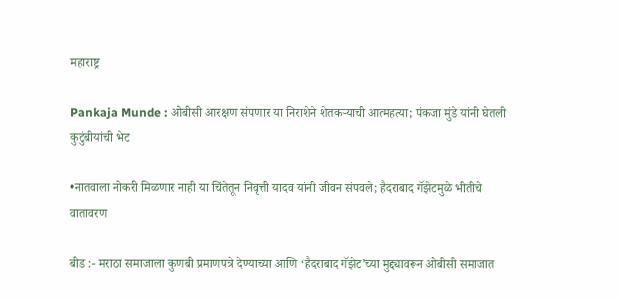महाराष्ट्र

Pankaja Munde : ओबीसी आरक्षण संपणार या निराशेने शेतकऱ्याची आत्महत्या; पंकजा मुंडे यांनी घेतली कुटुंबीयांची भेट

•नातवाला नोकरी मिळणार नाही या चिंतेतून निवृत्ती यादव यांनी जीवन संपवले; हैदराबाद गॅझेटमुळे भीतीचे वातावरण

बीड :- मराठा समाजाला कुणबी प्रमाणपत्रे देण्याच्या आणि ‘हैदराबाद गॅझेट’च्या मुद्द्यावरून ओबीसी समाजात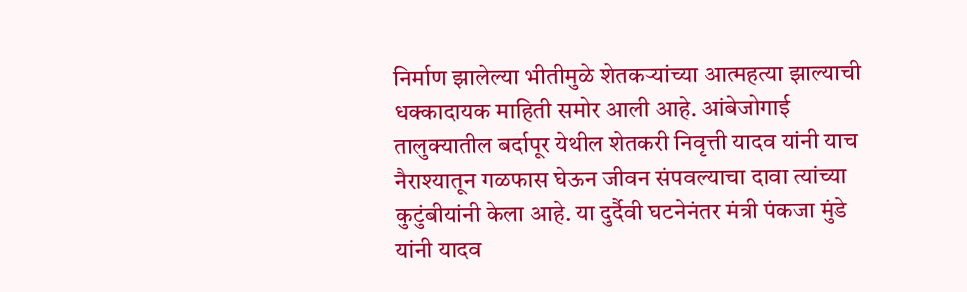निर्माण झालेल्या भीतीमुळे शेतकऱ्यांच्या आत्महत्या झाल्याची धक्कादायक माहिती समोर आली आहे. आंबेजोगाई तालुक्यातील बर्दापूर येथील शेतकरी निवृत्ती यादव यांनी याच नैराश्यातून गळफास घेऊन जीवन संपवल्याचा दावा त्यांच्या कुटुंबीयांनी केला आहे. या दुर्दैवी घटनेनंतर मंत्री पंकजा मुंडे यांनी यादव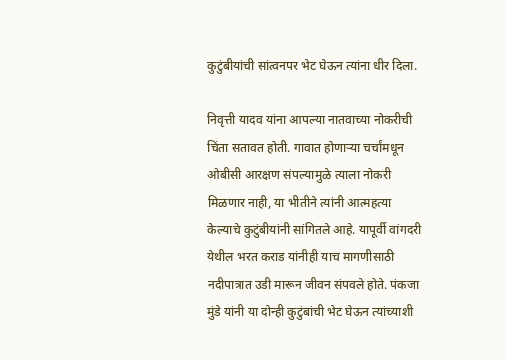कुटुंबीयांची सांत्वनपर भेट घेऊन त्यांना धीर दिला.

निवृत्ती यादव यांना आपल्या नातवाच्या नोकरीची चिंता सतावत होती. गावात होणाऱ्या चर्चांमधून ओबीसी आरक्षण संपल्यामुळे त्याला नोकरी मिळणार नाही, या भीतीने त्यांनी आत्महत्या केल्याचे कुटुंबीयांनी सांगितले आहे. यापूर्वी वांगदरी येथील भरत कराड यांनीही याच मागणीसाठी नदीपात्रात उडी मारून जीवन संपवले होते. पंकजा मुंडे यांनी या दोन्ही कुटुंबांची भेट घेऊन त्यांच्याशी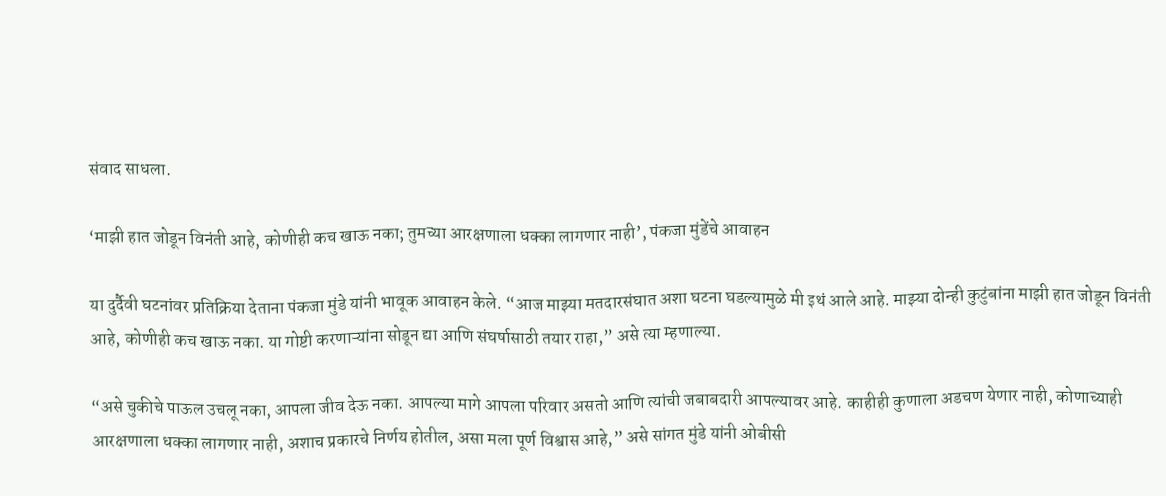संवाद साधला.

‘माझी हात जोडून विनंती आहे, कोणीही कच खाऊ नका; तुमच्या आरक्षणाला धक्का लागणार नाही’, पंकजा मुंडेंचे आवाहन

या दुर्दैवी घटनांवर प्रतिक्रिया देताना पंकजा मुंडे यांनी भावूक आवाहन केले. “आज माझ्या मतदारसंघात अशा घटना घडल्यामुळे मी इथं आले आहे. माझ्या दोन्ही कुटुंबांना माझी हात जोडून विनंती आहे, कोणीही कच खाऊ नका. या गोष्टी करणाऱ्यांना सोडून द्या आणि संघर्षासाठी तयार राहा,” असे त्या म्हणाल्या.

“असे चुकीचे पाऊल उचलू नका, आपला जीव देऊ नका. आपल्या मागे आपला परिवार असतो आणि त्यांची जबाबदारी आपल्यावर आहे. काहीही कुणाला अडचण येणार नाही, कोणाच्याही आरक्षणाला धक्का लागणार नाही, अशाच प्रकारचे निर्णय होतील, असा मला पूर्ण विश्वास आहे,” असे सांगत मुंडे यांनी ओबीसी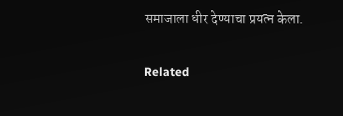समाजाला धीर देण्याचा प्रयत्न केला.

Related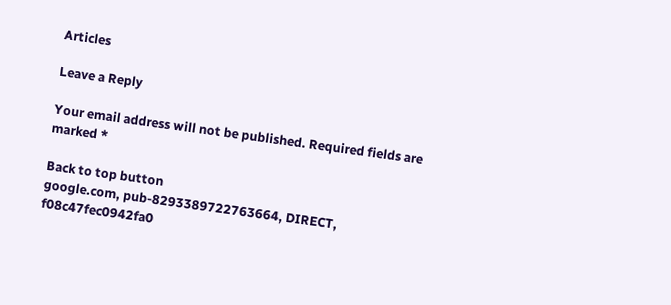Articles

Leave a Reply

Your email address will not be published. Required fields are marked *

Back to top button
google.com, pub-8293389722763664, DIRECT, f08c47fec0942fa0